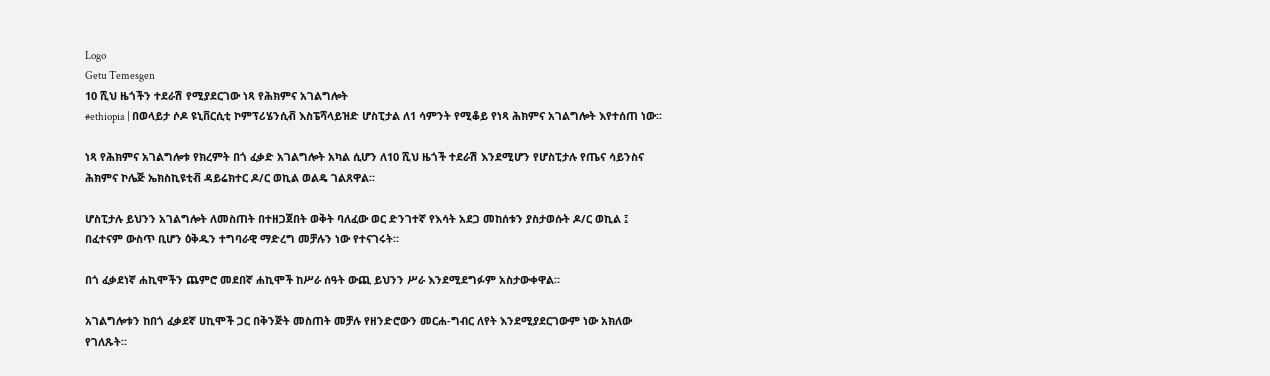Logo
Getu Temesgen
10 ሺህ ዜጎችን ተደራሽ የሚያደርገው ነጻ የሕክምና አገልግሎት
#ethiopia | በወላይታ ሶዶ ዩኒቨርሲቲ ኮምፕሪሄንሲቭ እስፔሻላይዝድ ሆስፒታል ለ1 ሳምንት የሚቆይ የነጻ ሕክምና አገልግሎት እየተሰጠ ነው፡፡

ነጻ የሕክምና አገልግሎቱ የክረምት በጎ ፈቃድ አገልግሎት አካል ሲሆን ለ10 ሺህ ዜጎች ተደራሽ እንደሚሆን የሆስፒታሉ የጤና ሳይንስና ሕክምና ኮሌጅ ኤክስኪዩቲቭ ዳይሬክተር ዶ/ር ወኪል ወልዴ ገልጸዋል፡፡

ሆስፒታሉ ይህንን አገልግሎት ለመስጠት በተዘጋጀበት ወቅት ባለፈው ወር ድንገተኛ የእሳት አደጋ መከሰቱን ያስታወሱት ዶ/ር ወኪል ፤ በፈተናም ውስጥ ቢሆን ዕቅዱን ተግባራዊ ማድረግ መቻሉን ነው የተናገሩት።

በጎ ፈቃደነኛ ሐኪሞችን ጨምሮ መደበኛ ሐኪሞች ከሥራ ሰዓት ውጪ ይህንን ሥራ እንደሚደግፉም አስታውቀዋል።

አገልግሎቱን ከበጎ ፈቃደኛ ሀኪሞች ጋር በቅንጅት መስጠት መቻሉ የዘንድሮውን መርሐ-ግብር ለየት እንደሚያደርገውም ነው አክለው የገለጹት።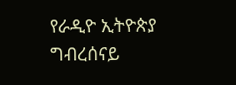የራዲዮ ኢትዮጵያ ግብረሰናይ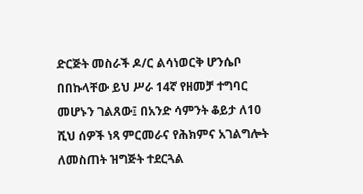ድርጅት መስራች ዶ/ር ልሳነወርቅ ሆንሴቦ በበኩላቸው ይህ ሥራ 14ኛ የዘመቻ ተግባር መሆኑን ገልጸው፤ በአንድ ሳምንት ቆይታ ለ10 ሺህ ሰዎች ነጻ ምርመራና የሕክምና አገልግሎት ለመስጠት ዝግጅት ተደርጓል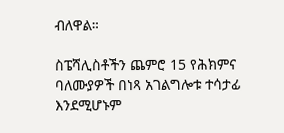ብለዋል።

ስፔሻሊስቶችን ጨምሮ 15 የሕክምና ባለሙያዎች በነጻ አገልግሎቱ ተሳታፊ እንደሚሆኑም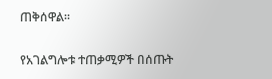ጠቅሰዋል።

የአገልግሎቱ ተጠቃሚዎች በሰጡት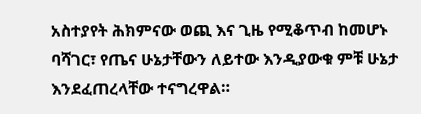አስተያየት ሕክምናው ወጪ እና ጊዜ የሚቆጥብ ከመሆኑ ባሻገር፣ የጤና ሁኔታቸውን ለይተው እንዲያውቁ ምቹ ሁኔታ እንደፈጠረላቸው ተናግረዋል።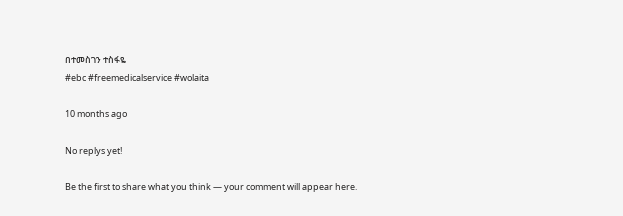በተመስገን ተስፋዬ
#ebc #freemedicalservice #wolaita

10 months ago

No replys yet!

Be the first to share what you think — your comment will appear here.